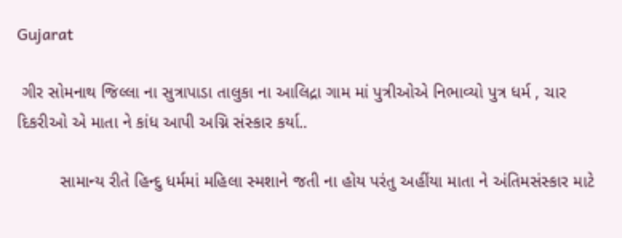Gujarat

 ગીર સોમનાથ જિલ્લા ના સુત્રાપાડા તાલુકા ના આલિદ્રા ગામ માં પુત્રીઓએ નિભાવ્યો પુત્ર ધર્મ , ચાર દિકરીઓ એ માતા ને કાંધ આપી અગ્નિ સંસ્કાર કર્યા..

         સામાન્ય રીતે હિન્દુ ધર્મમાં મહિલા સ્મશાને જતી ના હોય પરંતુ અહીંયા માતા ને અંતિમસંસ્કાર માટે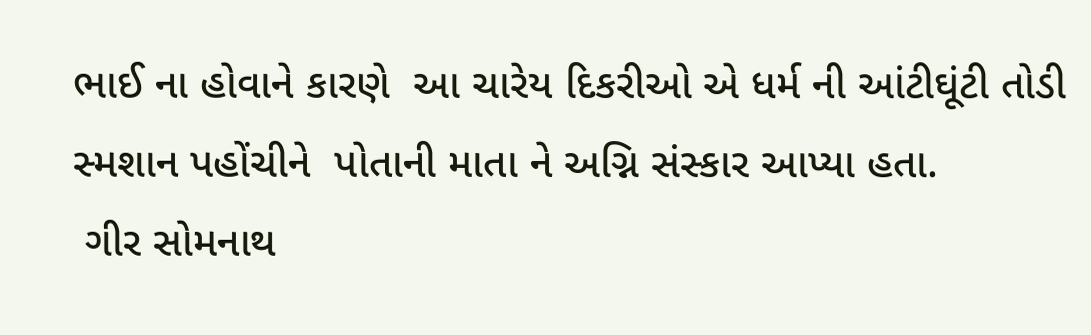ભાઈ ના હોવાને કારણે  આ ચારેય દિકરીઓ એ ધર્મ ની આંટીઘૂંટી તોડી સ્મશાન પહોંચીને  પોતાની માતા ને અગ્નિ સંસ્કાર આપ્યા હતા.
 ગીર સોમનાથ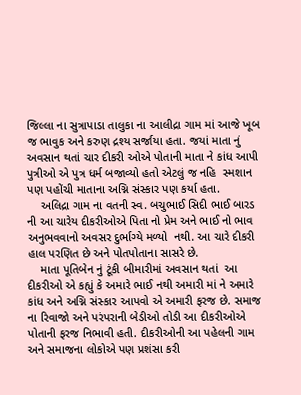જિલ્લા ના સુત્રાપાડા તાલુકા ના આલીદ્રા ગામ માં આજે ખૂબ જ ભાવુક અને કરુણ દ્રશ્ય સર્જાયા હતા. જયાં માતા નું અવસાન થતાં ચાર દીકરી ઓએ પોતાની માતા ને કાંધ આપી પુત્રીઓ એ પુત્ર ધર્મ બજાવ્યો હતો એટલું જ નહિ  સ્મશાન પણ પહોંચી માતાના અગ્નિ સંસ્કાર પણ કર્યા હતા.
    અલિદ્રા ગામ ના વતની સ્વ. બચુભાઈ સિદી ભાઈ બારડ ની આ ચારેય દીકરીઓએ પિતા નો પ્રેમ અને ભાઈ નો ભાવ અનુભવવાનો અવસર દુર્ભાગ્યે મળ્યો  નથી. આ ચારે દીકરી હાલ પરણિત છે અને પોતપોતાના સાસરે છે.
    માતા પૂતિબેન નું ટૂંકી બીમારીમાં અવસાન થતાં  આ દીકરીઓ એ કહ્યું કે અમારે ભાઈ નથી અમારી માં ને અમારે કાંધ અને અગ્નિ સંસ્કાર આપવો એ અમારી ફરજ છે. સમાજ ના રિવાજો અને પરંપરાની બેડીઓ તોડી આ દીકરીઓએ પોતાની ફરજ નિભાવી હતી. દીકરીઓની આ પહેલની ગામ અને સમાજના લોકોએ પણ પ્રશંસા કરી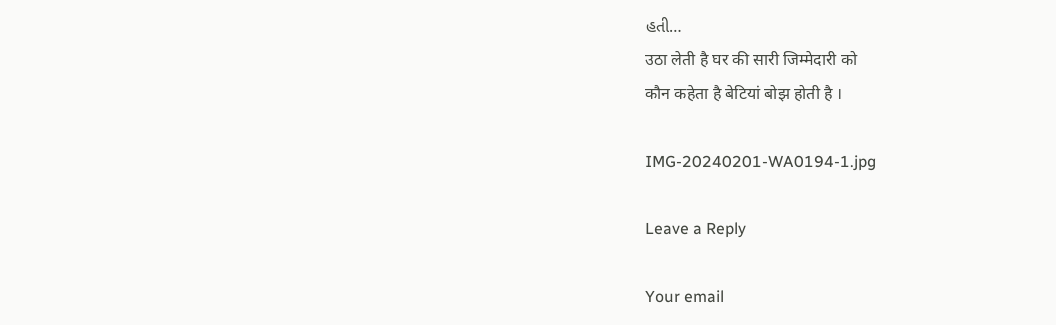હતી…
उठा लेती है घर की सारी जिम्मेदारी को
कौन कहेता है बेटियां बोझ होती है ।

IMG-20240201-WA0194-1.jpg

Leave a Reply

Your email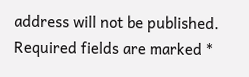address will not be published. Required fields are marked *